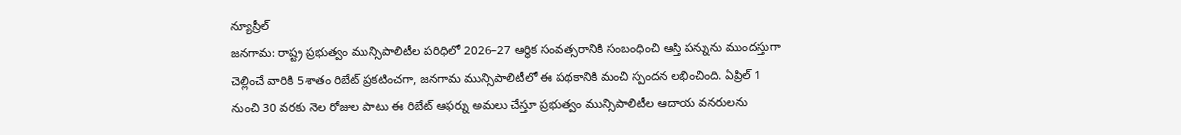న్యూస్రీల్
జనగామ: రాష్ట్ర ప్రభుత్వం మున్సిపాలిటీల పరిధిలో 2026–27 ఆర్థిక సంవత్సరానికి సంబంధించి ఆస్తి పన్నును ముందస్తుగా చెల్లించే వారికి 5శాతం రిబేట్ ప్రకటించగా, జనగామ మున్సిపాలిటీలో ఈ పథకానికి మంచి స్పందన లభించింది. ఏప్రిల్ 1 నుంచి 30 వరకు నెల రోజుల పాటు ఈ రిబేట్ ఆఫర్ను అమలు చేస్తూ ప్రభుత్వం మున్సిపాలిటీల ఆదాయ వనరులను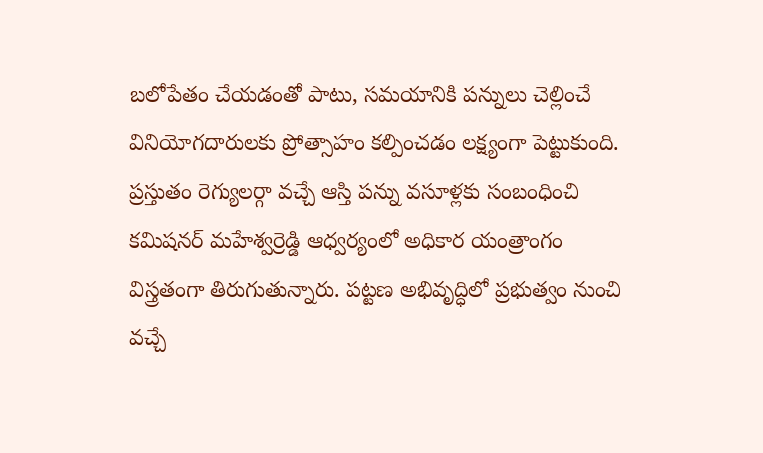బలోపేతం చేయడంతో పాటు, సమయానికి పన్నులు చెల్లించే వినియోగదారులకు ప్రోత్సాహం కల్పించడం లక్ష్యంగా పెట్టుకుంది. ప్రస్తుతం రెగ్యులర్గా వచ్చే ఆస్తి పన్ను వసూళ్లకు సంబంధించి కమిషనర్ మహేశ్వర్రెడ్డి ఆధ్వర్యంలో అధికార యంత్రాంగం విస్త్రతంగా తిరుగుతున్నారు. పట్టణ అభివృద్ధిలో ప్రభుత్వం నుంచి వచ్చే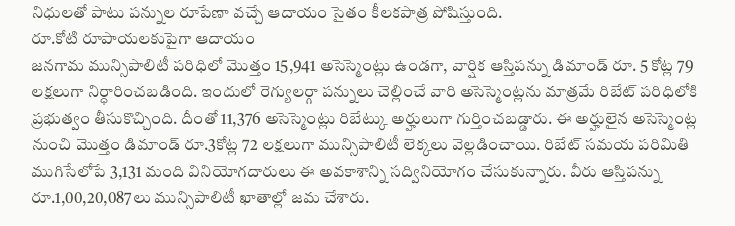నిధులతో పాటు పన్నుల రూపేణా వచ్చే ఆదాయం సైతం కీలకపాత్ర పోషిస్తుంది.
రూ.కోటి రూపాయలకుపైగా ఆదాయం
జనగామ మున్సిపాలిటీ పరిధిలో మొత్తం 15,941 అసెస్మెంట్లు ఉండగా, వార్షిక ఆస్తిపన్ను డిమాండ్ రూ. 5 కోట్ల 79 లక్షలుగా నిర్ధారించబడింది. ఇందులో రెగ్యులర్గా పన్నులు చెల్లించే వారి అసెస్మెంట్లను మాత్రమే రిబేట్ పరిధిలోకి ప్రభుత్వం తీసుకొచ్చింది. దీంతో 11,376 అసెస్మెంట్లు రిబేట్కు అర్హులుగా గుర్తించబడ్డారు. ఈ అర్హులైన అసెస్మెంట్ల నుంచి మొత్తం డిమాండ్ రూ.3కోట్ల 72 లక్షలుగా మున్సిపాలిటీ లెక్కలు వెల్లడించాయి. రిబేట్ సమయ పరిమితి ముగిసేలోపే 3,131 మంది వినియోగదారులు ఈ అవకాశాన్ని సద్వినియోగం చేసుకున్నారు. వీరు ఆస్తిపన్ను రూ.1,00,20,087లు మున్సిపాలిటీ ఖాతాల్లో జమ చేశారు.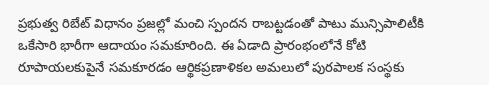ప్రభుత్వ రిబేట్ విధానం ప్రజల్లో మంచి స్పందన రాబట్టడంతో పాటు మున్సిపాలిటీకి ఒకేసారి భారీగా ఆదాయం సమకూరింది. ఈ ఏడాది ప్రారంభంలోనే కోటి రూపాయలకుపైనే సమకూరడం ఆర్థికప్రణాళికల అమలులో పురపాలక సంస్థకు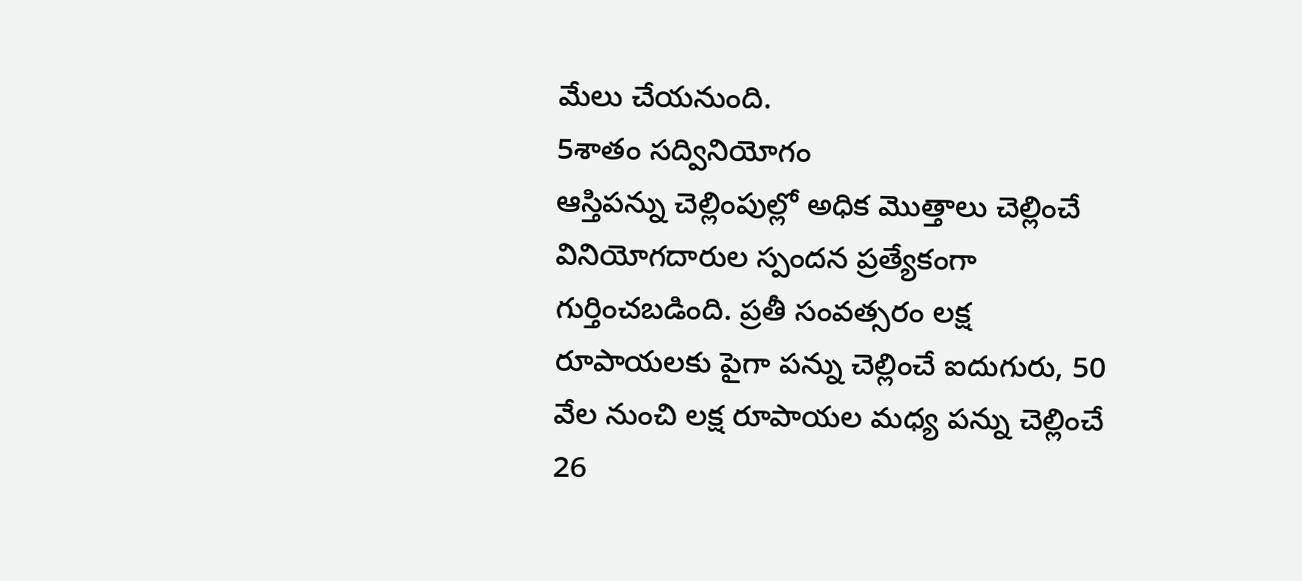మేలు చేయనుంది.
5శాతం సద్వినియోగం
ఆస్తిపన్ను చెల్లింపుల్లో అధిక మొత్తాలు చెల్లించే వినియోగదారుల స్పందన ప్రత్యేకంగా గుర్తించబడింది. ప్రతీ సంవత్సరం లక్ష రూపాయలకు పైగా పన్ను చెల్లించే ఐదుగురు, 50 వేల నుంచి లక్ష రూపాయల మధ్య పన్ను చెల్లించే 26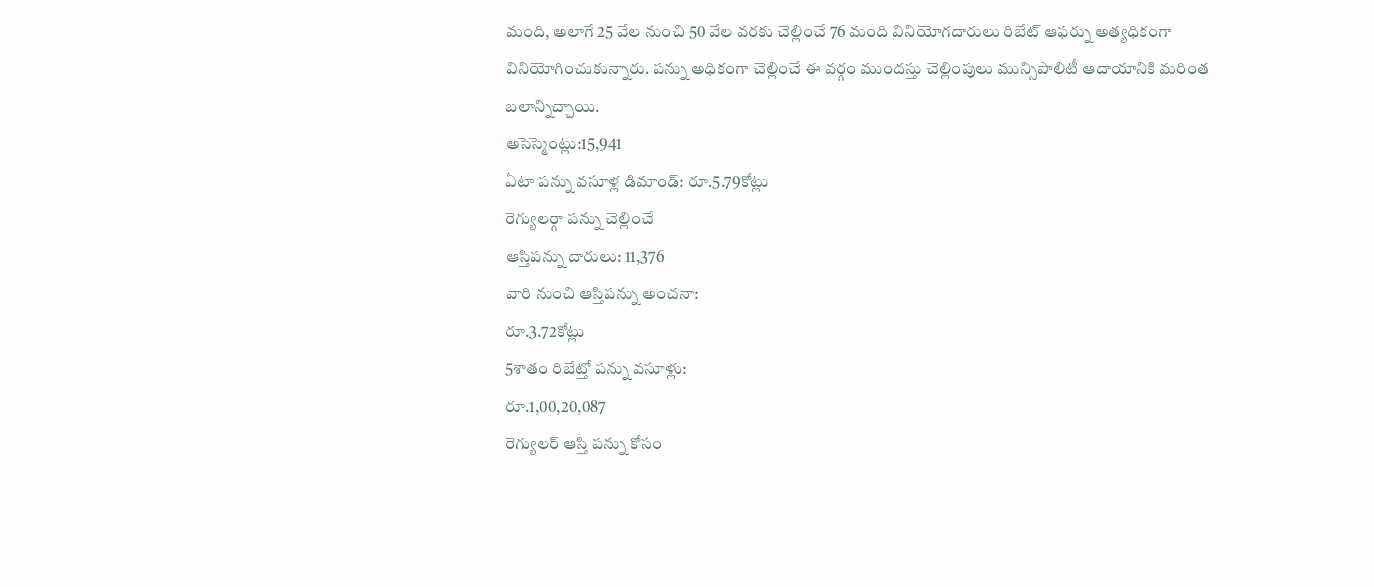మంది, అలాగే 25 వేల నుంచి 50 వేల వరకు చెల్లించే 76 మంది వినియోగదారులు రిబేట్ ఆఫర్ను అత్యధికంగా వినియోగించుకున్నారు. పన్ను అధికంగా చెల్లించే ఈ వర్గం ముందస్తు చెల్లింపులు మున్సిపాలిటీ ఆదాయానికి మరింత బలాన్నిచ్చాయి.
అసెస్మెంట్లు:15,941
ఏటా పన్ను వసూళ్ల డిమాండ్: రూ.5.79కోట్లు
రెగ్యులర్గా పన్ను చెల్లించే
ఆస్తిపన్ను దారులు: 11,376
వారి నుంచి ఆస్తిపన్ను అంచనా:
రూ.3.72కోట్లు
5శాతం రిబేట్తో పన్ను వసూళ్లు:
రూ.1,00,20,087
రెగ్యులర్ ఆస్తి పన్ను కోసం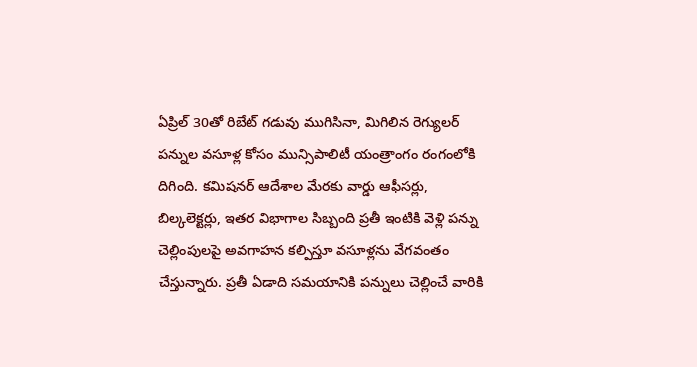ఏప్రిల్ 30తో రిబేట్ గడువు ముగిసినా, మిగిలిన రెగ్యులర్ పన్నుల వసూళ్ల కోసం మున్సిపాలిటీ యంత్రాంగం రంగంలోకి దిగింది. కమిషనర్ ఆదేశాల మేరకు వార్డు ఆఫీసర్లు, బిల్కలెక్టర్లు, ఇతర విభాగాల సిబ్బంది ప్రతీ ఇంటికి వెళ్లి పన్ను చెల్లింపులపై అవగాహన కల్పిస్తూ వసూళ్లను వేగవంతం చేస్తున్నారు. ప్రతీ ఏడాది సమయానికి పన్నులు చెల్లించే వారికి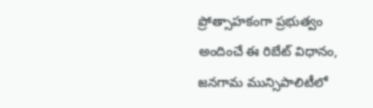ప్రోత్సాహకంగా ప్రభుత్వం అందించే ఈ రిబేట్ విధానం, జనగామ మున్సిపాలిటీలో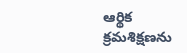ఆర్థిక క్రమశిక్షణను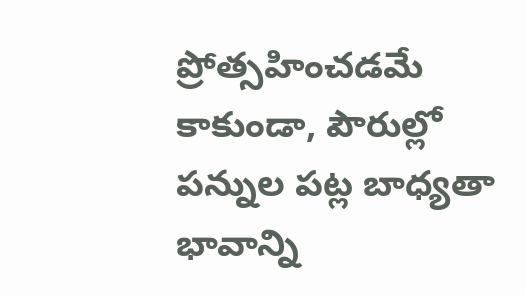ప్రోత్సహించడమే కాకుండా, పౌరుల్లో పన్నుల పట్ల బాధ్యతా భావాన్ని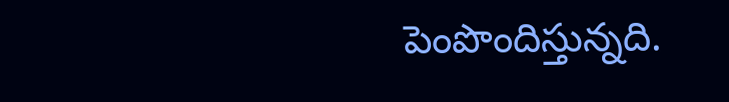పెంపొందిస్తున్నది.